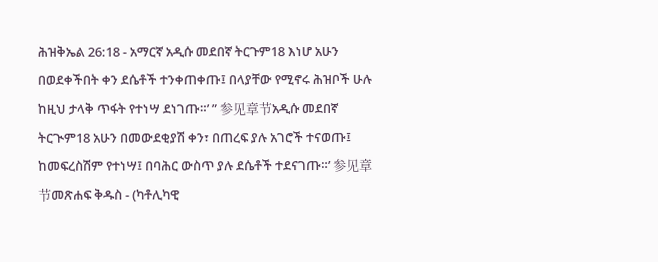ሕዝቅኤል 26:18 - አማርኛ አዲሱ መደበኛ ትርጉም18 እነሆ አሁን በወደቀችበት ቀን ደሴቶች ተንቀጠቀጡ፤ በላያቸው የሚኖሩ ሕዝቦች ሁሉ ከዚህ ታላቅ ጥፋት የተነሣ ደነገጡ።’ ” 参见章节አዲሱ መደበኛ ትርጒም18 አሁን በመውደቂያሽ ቀን፣ በጠረፍ ያሉ አገሮች ተናወጡ፤ ከመፍረስሽም የተነሣ፤ በባሕር ውስጥ ያሉ ደሴቶች ተደናገጡ።’ 参见章节መጽሐፍ ቅዱስ - (ካቶሊካዊ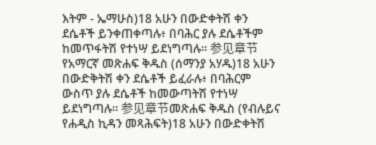እትም - ኤማሁስ)18 አሁን በውድቀትሽ ቀን ደሴቶች ይንቀጠቀጣሉ፥ በባሕር ያሉ ደሴቶችም ከመጥፋትሽ የተነሣ ይደነግጣሉ። 参见章节የአማርኛ መጽሐፍ ቅዱስ (ሰማንያ አሃዱ)18 አሁን በውድቅትሽ ቀን ደሴቶች ይፈራሉ፥ በባሕርም ውስጥ ያሉ ደሴቶች ከመውጣትሽ የተነሣ ይደነግጣሉ። 参见章节መጽሐፍ ቅዱስ (የብሉይና የሐዲስ ኪዳን መጻሕፍት)18 አሁን በውድቀትሽ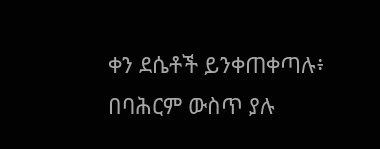ቀን ደሴቶች ይንቀጠቀጣሉ፥ በባሕርም ውስጥ ያሉ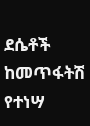ደሴቶች ከመጥፋትሽ የተነሣ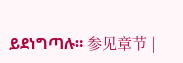ይደነግጣሉ። 参见章节 |